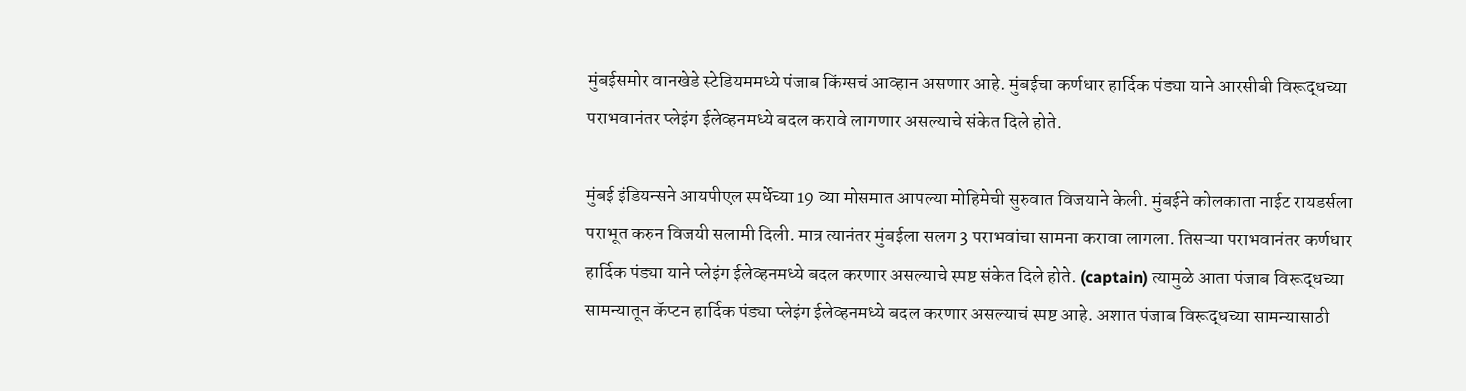मुंबईसमोर वानखेडे स्टेडियममध्ये पंजाब किंग्सचं आव्हान असणार आहे. मुंबईचा कर्णधार हार्दिक पंड्या याने आरसीबी विरूद्धच्या पराभवानंतर प्लेइंग ईलेव्हनमध्ये बदल करावे लागणार असल्याचे संकेत दिले होते.

मुंबई इंडियन्सने आयपीएल स्पर्धेच्या 19 व्या मोसमात आपल्या मोहिमेची सुरुवात विजयाने केली. मुंबईने कोलकाता नाईट रायडर्सला पराभूत करुन विजयी सलामी दिली. मात्र त्यानंतर मुंबईला सलग 3 पराभवांचा सामना करावा लागला. तिसऱ्या पराभवानंतर कर्णधार हार्दिक पंड्या याने प्लेइंग ईलेव्हनमध्ये बदल करणार असल्याचे स्पष्ट संकेत दिले होते. (captain) त्यामुळे आता पंजाब विरूद्धच्या सामन्यातून कॅप्टन हार्दिक पंड्या प्लेइंग ईलेव्हनमध्ये बदल करणार असल्याचं स्पष्ट आहे. अशात पंजाब विरूद्धच्या सामन्यासाठी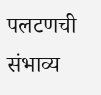पलटणची संभाव्य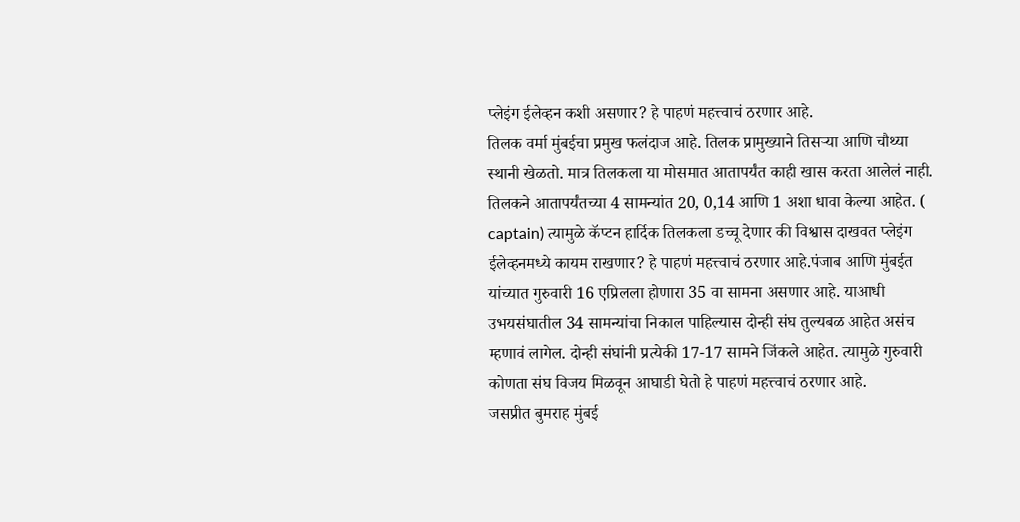प्लेइंग ईलेव्हन कशी असणार? हे पाहणं महत्त्वाचं ठरणार आहे.
तिलक वर्मा मुंबईचा प्रमुख फलंदाज आहे. तिलक प्रामुख्याने तिसऱ्या आणि चौथ्या स्थानी खेळतो. मात्र तिलकला या मोसमात आतापर्यंत काही खास करता आलेलं नाही. तिलकने आतापर्यंतच्या 4 सामन्यांत 20, 0,14 आणि 1 अशा धावा केल्या आहेत. ( captain) त्यामुळे कॅप्टन हार्दिक तिलकला डच्चू देणार की विश्वास दाखवत प्लेइंग ईलेव्हनमध्ये कायम राखणार? हे पाहणं महत्त्वाचं ठरणार आहे.पंजाब आणि मुंबईत यांच्यात गुरुवारी 16 एप्रिलला होणारा 35 वा सामना असणार आहे. याआधी उभयसंघातील 34 सामन्यांचा निकाल पाहिल्यास दोन्ही संघ तुल्यबळ आहेत असंच म्हणावं लागेल. दोन्ही संघांनी प्रत्येकी 17-17 सामने जिंकले आहेत. त्यामुळे गुरुवारी कोणता संघ विजय मिळवून आघाडी घेतो हे पाहणं महत्त्वाचं ठरणार आहे.
जसप्रीत बुमराह मुंबई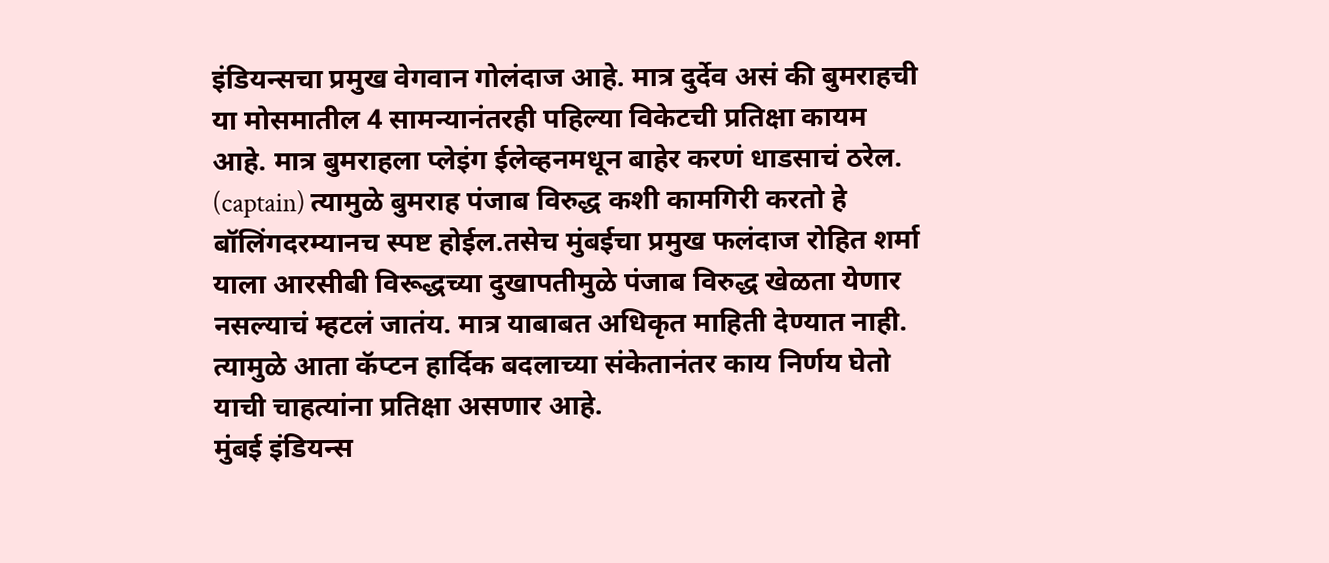इंडियन्सचा प्रमुख वेगवान गोलंदाज आहे. मात्र दुर्देव असं की बुमराहची या मोसमातील 4 सामन्यानंतरही पहिल्या विकेटची प्रतिक्षा कायम आहे. मात्र बुमराहला प्लेइंग ईलेव्हनमधून बाहेर करणं धाडसाचं ठरेल. (captain) त्यामुळे बुमराह पंजाब विरुद्ध कशी कामगिरी करतो हे बॉलिंगदरम्यानच स्पष्ट होईल.तसेच मुंबईचा प्रमुख फलंदाज रोहित शर्मा याला आरसीबी विरूद्धच्या दुखापतीमुळे पंजाब विरुद्ध खेळता येणार नसल्याचं म्हटलं जातंय. मात्र याबाबत अधिकृत माहिती देण्यात नाही. त्यामुळे आता कॅप्टन हार्दिक बदलाच्या संकेतानंतर काय निर्णय घेतो याची चाहत्यांना प्रतिक्षा असणार आहे.
मुंबई इंडियन्स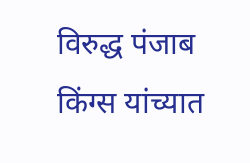विरुद्ध पंजाब किंग्स यांच्यात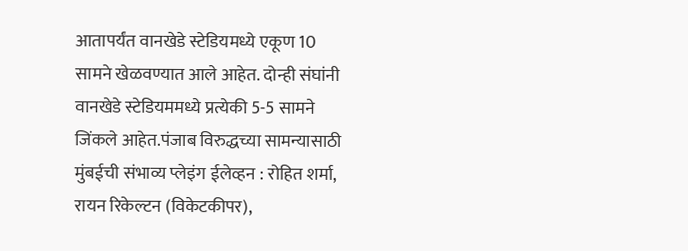आतापर्यंत वानखेडे स्टेडियमध्ये एकूण 10 सामने खेळवण्यात आले आहेत. दोन्ही संघांनी वानखेडे स्टेडियममध्ये प्रत्येकी 5-5 सामने जिंकले आहेत.पंजाब विरुद्धच्या सामन्यासाठी मुंबईची संभाव्य प्लेइंग ईलेव्हन : रोहित शर्मा, रायन रिकेल्टन (विकेटकीपर),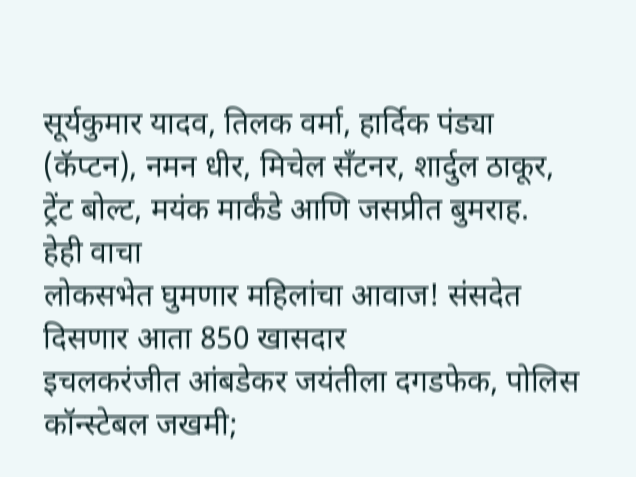सूर्यकुमार यादव, तिलक वर्मा, हार्दिक पंड्या (कॅप्टन), नमन धीर, मिचेल सँटनर, शार्दुल ठाकूर, ट्रेंट बोल्ट, मयंक मार्कंडे आणि जसप्रीत बुमराह.
हेही वाचा
लोकसभेत घुमणार महिलांचा आवाज! संसदेत दिसणार आता 850 खासदार
इचलकरंजीत आंबडेकर जयंतीला दगडफेक, पोलिस कॉन्स्टेबल जखमी;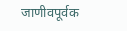जाणीवपूर्वक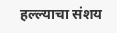हल्ल्याचा संशय